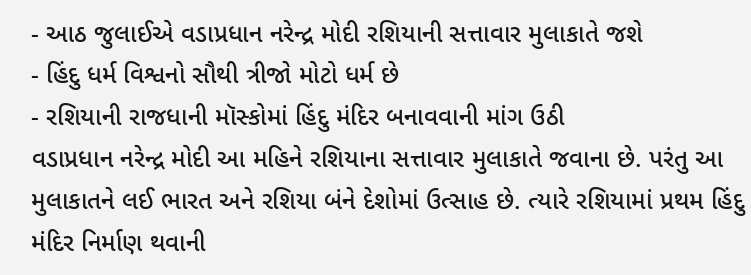- આઠ જુલાઈએ વડાપ્રધાન નરેન્દ્ર મોદી રશિયાની સત્તાવાર મુલાકાતે જશે
- હિંદુ ધર્મ વિશ્વનો સૌથી ત્રીજો મોટો ધર્મ છે
- રશિયાની રાજધાની મૉસ્કોમાં હિંદુ મંદિર બનાવવાની માંગ ઉઠી
વડાપ્રધાન નરેન્દ્ર મોદી આ મહિને રશિયાના સત્તાવાર મુલાકાતે જવાના છે. પરંતુ આ મુલાકાતને લઈ ભારત અને રશિયા બંને દેશોમાં ઉત્સાહ છે. ત્યારે રશિયામાં પ્રથમ હિંદુ મંદિર નિર્માણ થવાની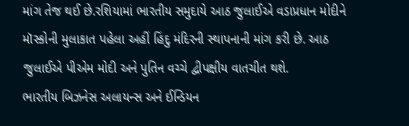માંગ તેજ થઈ છે.રશિયામાં ભારતીય સમુદાયે આઠ જુલાઈએ વડાપ્રધાન મોદીને મૉસ્કોની મુલાકાત પહેલા અહીં હિંદુ મંદિરની સ્થાપનાની માંગ કરી છે. આઠ જુલાઈએ પીએમ મોદી અને પુતિન વચ્ચે દ્વીપક્ષીય વાતચીત થશે.
ભારતીય બિઝનેસ અલાયન્સ અને ઈન્ડિયન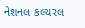નેશનલ કલ્ચરલ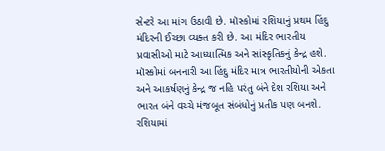સેન્ટરે આ માંગ ઉઠાવી છે. મૉસ્કોમાં રશિયાનું પ્રથમ હિંદુ મંદિરની ઈચ્છા વ્યક્ત કરી છે. આ મંદિર ભારતીય પ્રવાસીઓ માટે આધ્યાત્મિક અને સાંસ્કૃતિકનું કેન્દ્ર હશે. મૉસ્કોમાં બનનારી આ હિંદુ મંદિર માત્ર ભારતીયોની એકતા અને આકર્ષણનું કેન્દ્ર જ નહિ પરંતુ બંને દેશ રશિયા અને ભારત બંને વચ્ચે મંજબૂત સંબંધોનું પ્રતીક પણ બનશે.
રશિયામાં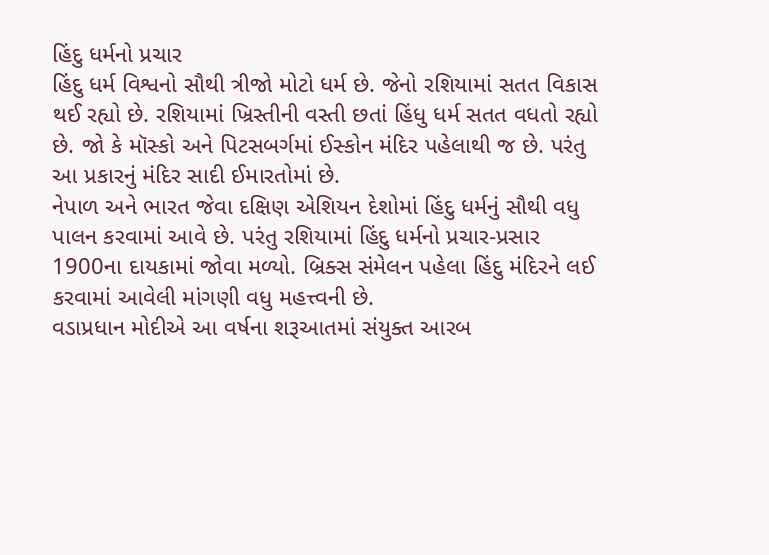હિંદુ ધર્મનો પ્રચાર
હિંદુ ધર્મ વિશ્વનો સૌથી ત્રીજો મોટો ધર્મ છે. જેનો રશિયામાં સતત વિકાસ થઈ રહ્યો છે. રશિયામાં ખ્રિસ્તીની વસ્તી છતાં હિંધુ ધર્મ સતત વધતો રહ્યો છે. જો કે મૉસ્કો અને પિટસબર્ગમાં ઈસ્કોન મંદિર પહેલાથી જ છે. પરંતુ આ પ્રકારનું મંદિર સાદી ઈમારતોમાં છે.
નેપાળ અને ભારત જેવા દક્ષિણ એશિયન દેશોમાં હિંદુ ધર્મનું સૌથી વધુ પાલન કરવામાં આવે છે. પરંતુ રશિયામાં હિંદુ ધર્મનો પ્રચાર-પ્રસાર 1900ના દાયકામાં જોવા મળ્યો. બ્રિક્સ સંમેલન પહેલા હિંદુ મંદિરને લઈ કરવામાં આવેલી માંગણી વધુ મહત્ત્વની છે.
વડાપ્રધાન મોદીએ આ વર્ષના શરૂઆતમાં સંયુક્ત આરબ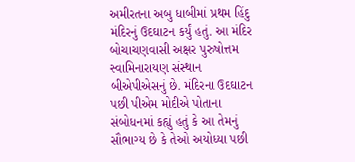અમીરતના અબુ ધાબીમાં પ્રથમ હિંદુ મંદિરનું ઉદઘાટન કર્યું હતું. આ મંદિર બોચાચણવાસી અક્ષર પુરુષોત્તમ સ્વામિનારાયણ સંસ્થાન બીએપીએસનું છે. મંદિરના ઉદઘાટન પછી પીએમ મોદીએ પોતાના સંબોધનમાં કહ્યું હતું કે આ તેમનું સૌભાગ્ય છે કે તેઓ અયોધ્યા પછી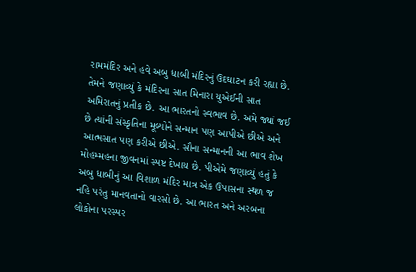રામમંદિર અને હવે અબુ ધાબી મંદિરનું ઉદઘાટન કરી રહ્યા છે.
તેમને જણાવ્યું કે મંદિરના સાત મિનારા યુએઈની સાત અમિરાતનું પ્રતીક છે. આ ભારતનો સ્વભાવ છે. અમે જ્યાં જઈ છે ત્યાંની સંસ્કૃતિના મૂલ્યોને સન્માન પણ આપીએ છીએ અને આત્મસાત પણ કરીએ છીએ. સૌના સન્માનની આ ભાવ શેખ મોહમ્મહના જીવનમાં સ્પષ્ટ દેખાય છે. પીએમે જણાવ્યું હતું કે અબુ ધાબીનું આ વિશાળ મંદિર માત્ર એક ઉપાસના સ્થળ જ નહિ પરંતુ માનવતાનો વારસો છે. આ ભારત અને અરબના લોકોના પરસ્પર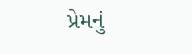પ્રેમનું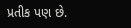પ્રતીક પણ છે.